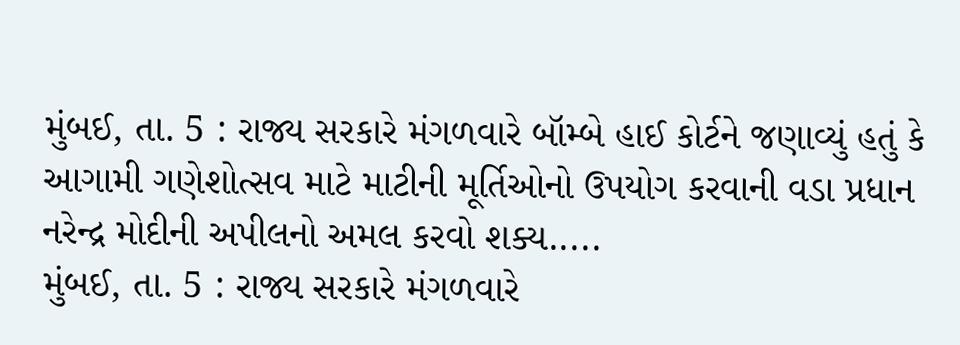મુંબઈ, તા. 5 : રાજ્ય સરકારે મંગળવારે બૉમ્બે હાઈ કોર્ટને જણાવ્યું હતું કે આગામી ગણેશોત્સવ માટે માટીની મૂર્તિઓનો ઉપયોગ કરવાની વડા પ્રધાન નરેન્દ્ર મોદીની અપીલનો અમલ કરવો શક્ય.....
મુંબઈ, તા. 5 : રાજ્ય સરકારે મંગળવારે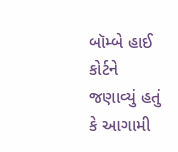બૉમ્બે હાઈ કોર્ટને જણાવ્યું હતું કે આગામી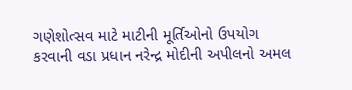ગણેશોત્સવ માટે માટીની મૂર્તિઓનો ઉપયોગ કરવાની વડા પ્રધાન નરેન્દ્ર મોદીની અપીલનો અમલ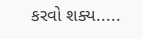કરવો શક્ય.....